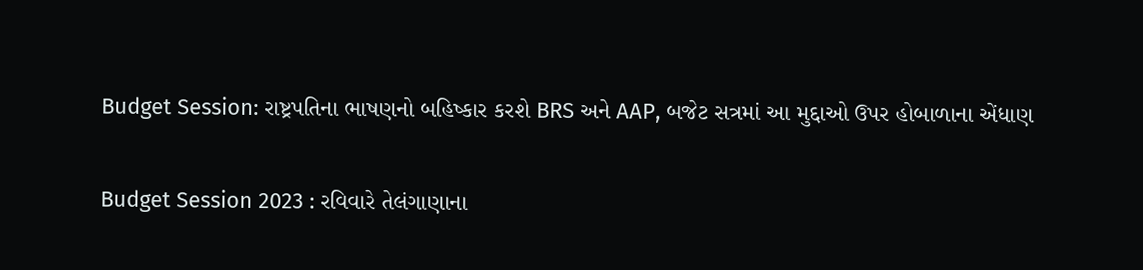Budget Session: રાષ્ટ્રપતિના ભાષણનો બહિષ્કાર કરશે BRS અને AAP, બજેટ સત્રમાં આ મુદ્દાઓ ઉપર હોબાળાના એંધાણ

Budget Session 2023 : રવિવારે તેલંગાણાના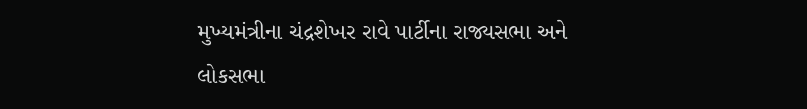મુખ્યમંત્રીના ચંદ્રશેખર રાવે પાર્ટીના રાજ્યસભા અને લોકસભા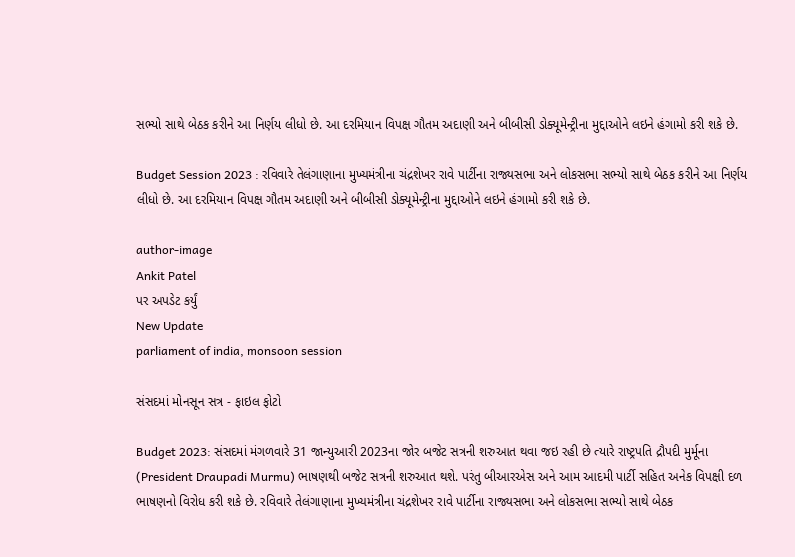સભ્યો સાથે બેઠક કરીને આ નિર્ણય લીધો છે. આ દરમિયાન વિપક્ષ ગૌતમ અદાણી અને બીબીસી ડોક્યૂમેન્ટ્રીના મુદ્દાઓને લઇને હંગામો કરી શકે છે.

Budget Session 2023 : રવિવારે તેલંગાણાના મુખ્યમંત્રીના ચંદ્રશેખર રાવે પાર્ટીના રાજ્યસભા અને લોકસભા સભ્યો સાથે બેઠક કરીને આ નિર્ણય લીધો છે. આ દરમિયાન વિપક્ષ ગૌતમ અદાણી અને બીબીસી ડોક્યૂમેન્ટ્રીના મુદ્દાઓને લઇને હંગામો કરી શકે છે.

author-image
Ankit Patel
પર અપડેટ કર્યું
New Update
parliament of india, monsoon session

સંસદમાં મોનસૂન સત્ર - ફાઇલ ફોટો

Budget 2023: સંસદમાં મંગળવારે 31 જાન્યુઆરી 2023ના જોર બજેટ સત્રની શરુઆત થવા જઇ રહી છે ત્યારે રાષ્ટ્રપતિ દ્રૌપદી મુર્મૂના (President Draupadi Murmu) ભાષણથી બજેટ સત્રની શરુઆત થશે. પરંતુ બીઆરએસ અને આમ આદમી પાર્ટી સહિત અનેક વિપક્ષી દળ ભાષણનો વિરોધ કરી શકે છે. રવિવારે તેલંગાણાના મુખ્યમંત્રીના ચંદ્રશેખર રાવે પાર્ટીના રાજ્યસભા અને લોકસભા સભ્યો સાથે બેઠક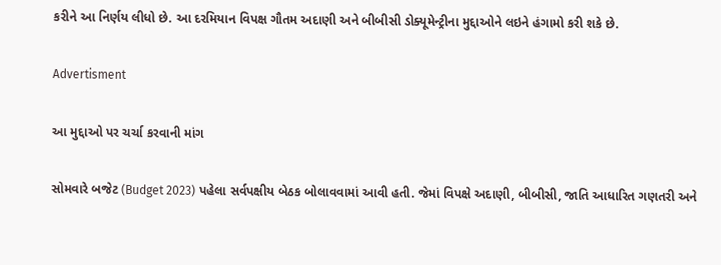કરીને આ નિર્ણય લીધો છે. આ દરમિયાન વિપક્ષ ગૌતમ અદાણી અને બીબીસી ડોક્યૂમેન્ટ્રીના મુદ્દાઓને લઇને હંગામો કરી શકે છે.

Advertisment

આ મુદ્દાઓ પર ચર્ચા કરવાની માંગ

સોમવારે બજેટ (Budget 2023) પહેલા સર્વપક્ષીય બેઠક બોલાવવામાં આવી હતી. જેમાં વિપક્ષે અદાણી, બીબીસી, જાતિ આધારિત ગણતરી અને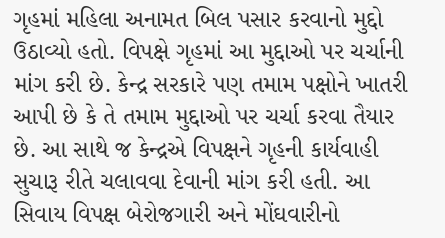ગૃહમાં મહિલા અનામત બિલ પસાર કરવાનો મુદ્દો ઉઠાવ્યો હતો. વિપક્ષે ગૃહમાં આ મુદ્દાઓ પર ચર્ચાની માંગ કરી છે. કેન્દ્ર સરકારે પણ તમામ પક્ષોને ખાતરી આપી છે કે તે તમામ મુદ્દાઓ પર ચર્ચા કરવા તૈયાર છે. આ સાથે જ કેન્દ્રએ વિપક્ષને ગૃહની કાર્યવાહી સુચારૂ રીતે ચલાવવા દેવાની માંગ કરી હતી. આ સિવાય વિપક્ષ બેરોજગારી અને મોંઘવારીનો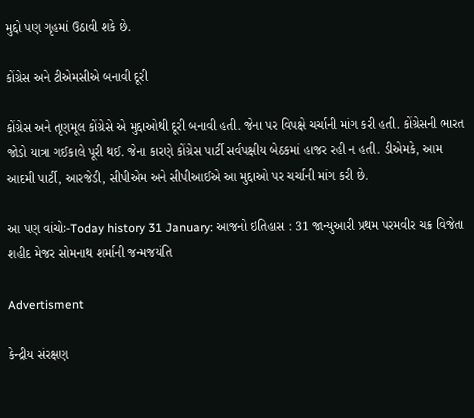મુદ્દો પણ ગૃહમાં ઉઠાવી શકે છે.

કોંગ્રેસ અને ટીએમસીએ બનાવી દૂરી

કોંગ્રેસ અને તૃણમૂલ કોંગ્રેસે એ મુદ્દાઓથી દૂરી બનાવી હતી. જેના પર વિપક્ષે ચર્ચાની માંગ કરી હતી. કોંગ્રેસની ભારત જોડો યાત્રા ગઈકાલે પૂરી થઈ. જેના કારણે કોંગ્રેસ પાર્ટી સર્વપક્ષીય બેઠકમાં હાજર રહી ન હતી. ડીએમકે, આમ આદમી પાર્ટી, આરજેડી, સીપીએમ અને સીપીઆઈએ આ મુદ્દાઓ પર ચર્ચાની માંગ કરી છે.

આ પણ વાંચોઃ-Today history 31 January: આજનો ઇતિહાસ : 31 જાન્યુઆરી પ્રથમ પરમવીર ચક્ર વિજેતા શહીદ મેજર સોમનાથ શર્માની જન્મજયંતિ

Advertisment

કેન્દ્રીય સંરક્ષણ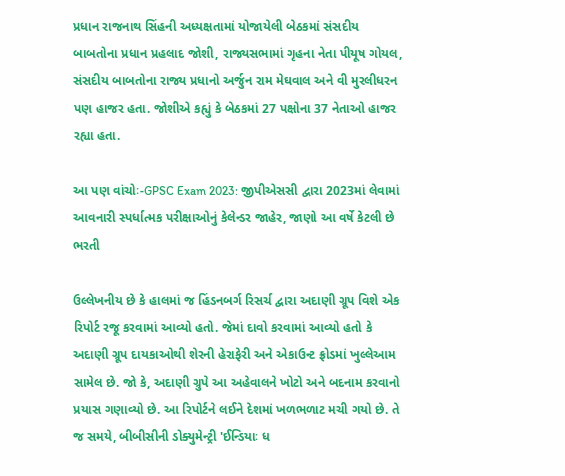પ્રધાન રાજનાથ સિંહની અધ્યક્ષતામાં યોજાયેલી બેઠકમાં સંસદીય બાબતોના પ્રધાન પ્રહલાદ જોશી, રાજ્યસભામાં ગૃહના નેતા પીયૂષ ગોયલ, સંસદીય બાબતોના રાજ્ય પ્રધાનો અર્જુન રામ મેઘવાલ અને વી મુરલીધરન પણ હાજર હતા. જોશીએ કહ્યું કે બેઠકમાં 27 પક્ષોના 37 નેતાઓ હાજર રહ્યા હતા.

આ પણ વાંચોઃ-GPSC Exam 2023: જીપીએસસી દ્વારા 2023માં લેવામાં આવનારી સ્પર્ધાત્મક પરીક્ષાઓનું કેલેન્ડર જાહેર, જાણો આ વર્ષે કેટલી છે ભરતી

ઉલ્લેખનીય છે કે હાલમાં જ હિંડનબર્ગ રિસર્ચ દ્વારા અદાણી ગ્રૂપ વિશે એક રિપોર્ટ રજૂ કરવામાં આવ્યો હતો. જેમાં દાવો કરવામાં આવ્યો હતો કે અદાણી ગ્રૂપ દાયકાઓથી શેરની હેરાફેરી અને એકાઉન્ટ ફ્રોડમાં ખુલ્લેઆમ સામેલ છે. જો કે, અદાણી ગ્રુપે આ અહેવાલને ખોટો અને બદનામ કરવાનો પ્રયાસ ગણાવ્યો છે. આ રિપોર્ટને લઈને દેશમાં ખળભળાટ મચી ગયો છે. તે જ સમયે, બીબીસીની ડોક્યુમેન્ટ્રી 'ઈન્ડિયાઃ ધ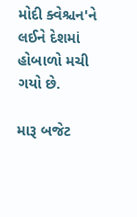મોદી ક્વેશ્ચન'ને લઈને દેશમાં હોબાળો મચી ગયો છે.

મારૂ બજેટ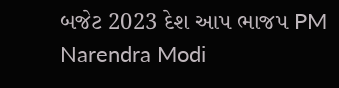બજેટ 2023 દેશ આપ ભાજપ PM Narendra Modi